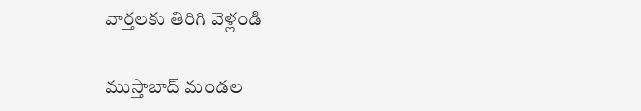వార్తలకు తిరిగి వెళ్లండి

ముస్తాబాద్ మండల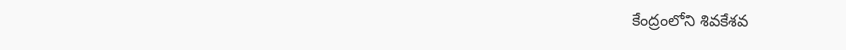కేంద్రంలోని శివకేశవ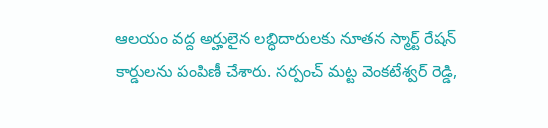ఆలయం వద్ద అర్హులైన లబ్ధిదారులకు నూతన స్మార్ట్ రేషన్ కార్డులను పంపిణీ చేశారు. సర్పంచ్ మట్ట వెంకటేశ్వర్ రెడ్డి,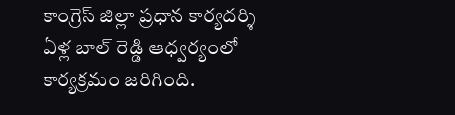కాంగ్రెస్ జిల్లా ప్రధాన కార్యదర్శి ఏళ్ల బాల్ రెడ్డి ఆధ్వర్యంలో కార్యక్రమం జరిగింది.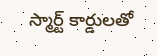స్మార్ట్ కార్డులతో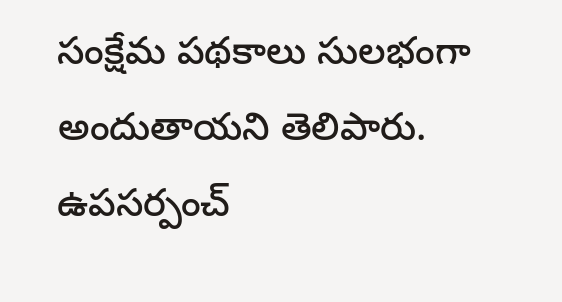సంక్షేమ పథకాలు సులభంగా అందుతాయని తెలిపారు. ఉపసర్పంచ్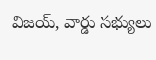విజయ్, వార్డు సభ్యులు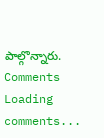పాల్గొన్నారు.
Comments
Loading comments...